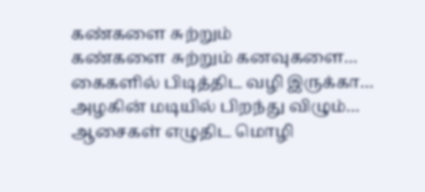கண்களை சுற்றும்
கண்களை சுற்றும் கனவுகளை…
கைகளில் பிடித்திட வழி இருக்கா…
அழகின் மடியில் பிறந்து விழும்…
ஆசைகள் எழுதிட மொழி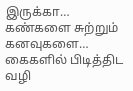இருக்கா…
கண்களை சுற்றும் கனவுகளை…
கைகளில் பிடித்திட வழி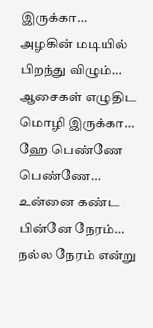இருக்கா…
அழகின் மடியில் பிறந்து விழும்…
ஆசைகள் எழுதிட மொழி இருக்கா…
ஹே பெண்ணே பெண்ணே…
உன்னை கண்ட பின்னே நேரம்…
நல்ல நேரம் என்று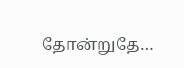தோன்றுதே…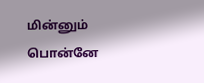மின்னும் பொன்னே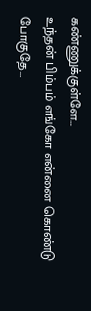கண்ணுக்குள்ளே…
உந்தன் பிம்பம் எங்கோ என்னை கொண்டு போகுதே…